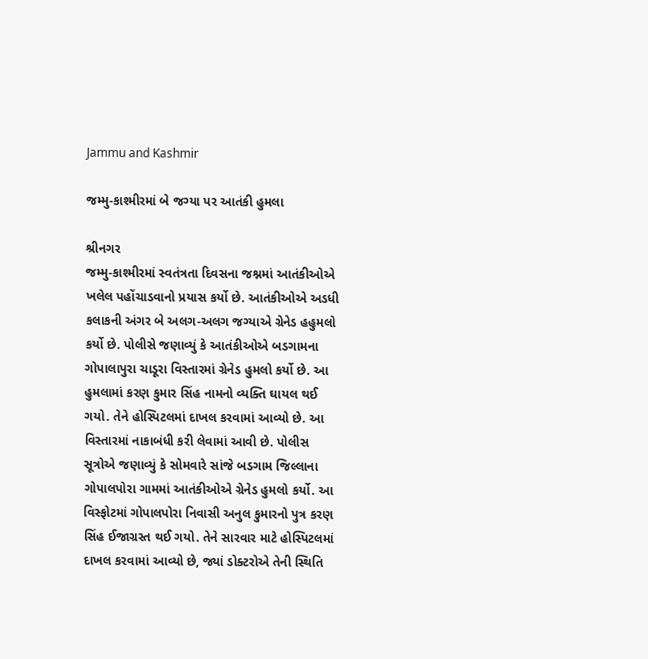Jammu and Kashmir

જમ્મુ-કાશ્મીરમાં બે જગ્યા પર આતંકી હુમલા

શ્રીનગર
જમ્મુ-કાશ્મીરમાં સ્વતંત્રતા દિવસના જશ્નમાં આતંકીઓએ ખલેલ પહોંચાડવાનો પ્રયાસ કર્યો છે. આતંકીઓએ અડધી કલાકની અંગર બે અલગ-અલગ જગ્યાએ ગ્રેનેડ હહુમલો કર્યો છે. પોલીસે જણાવ્યું કે આતંકીઓએ બડગામના ગોપાલાપુરા ચાડૂરા વિસ્તારમાં ગ્રેનેડ હુમલો કર્યો છે. આ હુમલામાં કરણ કુમાર સિંહ નામનો વ્યક્તિ ઘાયલ થઈ ગયો. તેને હોસ્પિટલમાં દાખલ કરવામાં આવ્યો છે. આ વિસ્તારમાં નાકાબંધી કરી લેવામાં આવી છે. પોલીસ સૂત્રોએ જણાવ્યું કે સોમવારે સાંજે બડગામ જિલ્લાના ગોપાલપોરા ગામમાં આતંકીઓએ ગ્રેનેડ હુમલો કર્યો. આ વિસ્ફોટમાં ગોપાલપોરા નિવાસી અનુલ કુમારનો પુત્ર કરણ સિંહ ઈજાગ્રસ્ત થઈ ગયો. તેને સારવાર માટે હોસ્પિટલમાં દાખલ કરવામાં આવ્યો છે, જ્યાં ડોક્ટરોએ તેની સ્થિતિ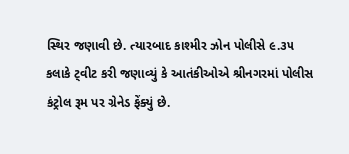સ્થિર જણાવી છે. ત્યારબાદ કાશ્મીર ઝોન પોલીસે ૯.૩૫ કલાકે ટ્‌વીટ કરી જણાવ્યું કે આતંકીઓએ શ્રીનગરમાં પોલીસ કંટ્રોલ રૂમ પર ગ્રેનેડ ફેંક્યું છે.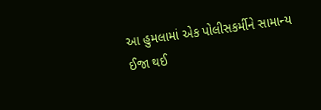આ હુમલામાં એક પોલીસકર્મીને સામાન્ય ઈજા થઈ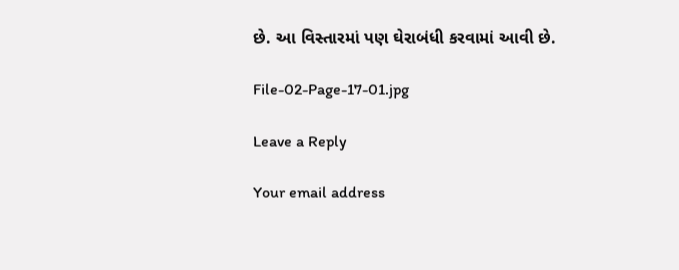છે. આ વિસ્તારમાં પણ ઘેરાબંધી કરવામાં આવી છે.

File-02-Page-17-01.jpg

Leave a Reply

Your email address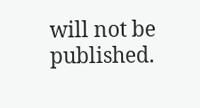will not be published.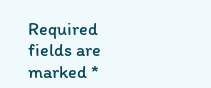Required fields are marked *